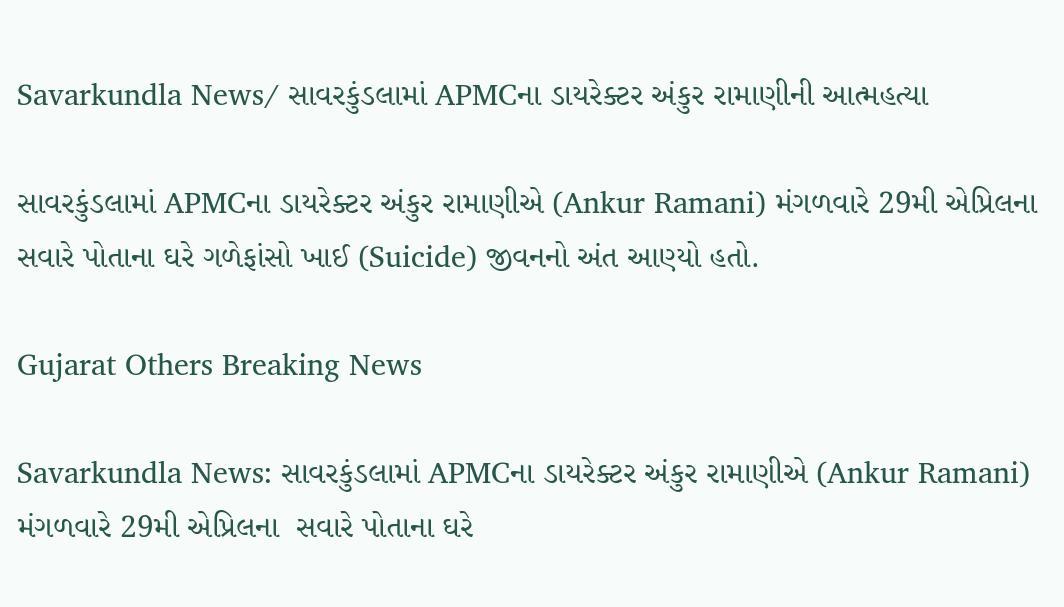Savarkundla News/ સાવરકુંડલામાં APMCના ડાયરેક્ટર અંકુર રામાણીની આત્મહત્યા

સાવરકુંડલામાં APMCના ડાયરેક્ટર અંકુર રામાણીએ (Ankur Ramani) મંગળવારે 29મી એપ્રિલના  સવારે પોતાના ઘરે ગળેફાંસો ખાઈ (Suicide) જીવનનો અંત આણ્યો હતો.

Gujarat Others Breaking News

Savarkundla News: સાવરકુંડલામાં APMCના ડાયરેક્ટર અંકુર રામાણીએ (Ankur Ramani) મંગળવારે 29મી એપ્રિલના  સવારે પોતાના ઘરે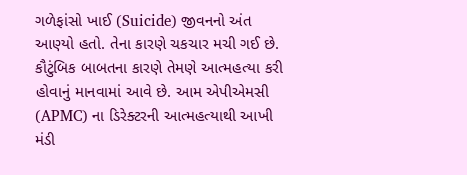ગળેફાંસો ખાઈ (Suicide) જીવનનો અંત આણ્યો હતો. તેના કારણે ચકચાર મચી ગઈ છે. કૌટુંબિક બાબતના કારણે તેમણે આત્મહત્યા કરી હોવાનું માનવામાં આવે છે. આમ એપીએમસી (APMC) ના ડિરેક્ટરની આત્મહત્યાથી આખી મંડી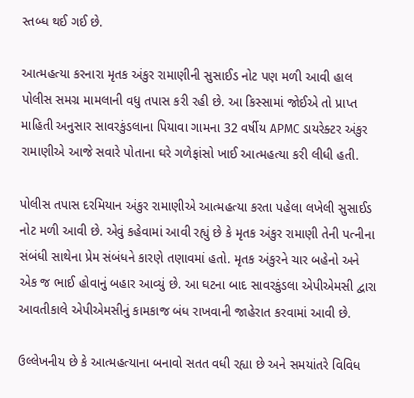સ્તબ્ધ થઈ ગઈ છે.

આત્મહત્યા કરનારા મૃતક અંકુર રામાણીની સુસાઈડ નોટ પણ મળી આવી હાલ પોલીસ સમગ્ર મામલાની વધુ તપાસ કરી રહી છે. આ કિસ્સામાં જોઈએ તો પ્રાપ્ત માહિતી અનુસાર સાવરકુંડલાના પિયાવા ગામના 32 વર્ષીય APMC ડાયરેક્ટર અંકુર રામાણીએ આજે સવારે પોતાના ઘરે ગળેફાંસો ખાઈ આત્મહત્યા કરી લીધી હતી.

પોલીસ તપાસ દરમિયાન અંકુર રામાણીએ આત્મહત્યા કરતા પહેલા લખેલી સુસાઈડ નોટ મળી આવી છે. એવું કહેવામાં આવી રહ્યું છે કે મૃતક અંકુર રામાણી તેની પત્નીના સંબંધી સાથેના પ્રેમ સંબંધને કારણે તણાવમાં હતો. મૃતક અંકુરને ચાર બહેનો અને એક જ ભાઈ હોવાનું બહાર આવ્યું છે. આ ઘટના બાદ સાવરકુંડલા એપીએમસી દ્વારા આવતીકાલે એપીએમસીનું કામકાજ બંધ રાખવાની જાહેરાત કરવામાં આવી છે.

ઉલ્લેખનીય છે કે આત્મહત્યાના બનાવો સતત વધી રહ્યા છે અને સમયાંતરે વિવિધ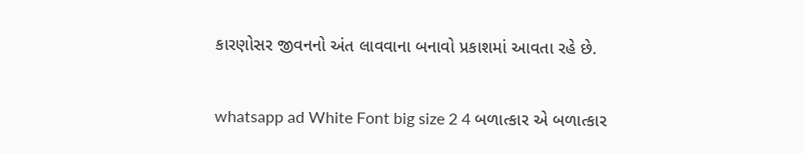કારણોસર જીવનનો અંત લાવવાના બનાવો પ્રકાશમાં આવતા રહે છે.


whatsapp ad White Font big size 2 4 બળાત્કાર એ બળાત્કાર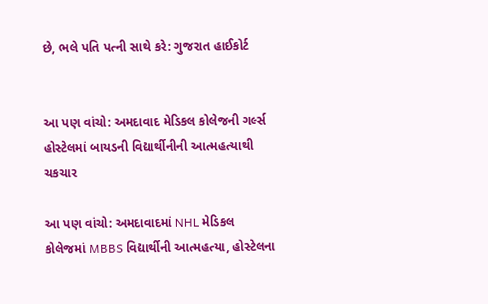છે, ભલે પતિ પત્ની સાથે કરે: ગુજરાત હાઈકોર્ટ


આ પણ વાંચો: અમદાવાદ મેડિકલ કોલેજની ગર્લ્સ હોસ્ટેલમાં બાયડની વિદ્યાર્થીનીની આત્મહત્યાથી ચકચાર

આ પણ વાંચો: અમદાવાદમાં NHL મેડિકલ કોલેજમાં MBBS વિદ્યાર્થીની આત્મહત્યા, હોસ્ટેલના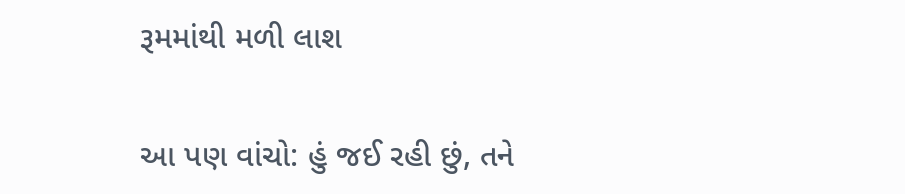રૂમમાંથી મળી લાશ

આ પણ વાંચો: હું જઈ રહી છું, તને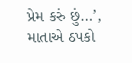પ્રેમ કરું છું…’, માતાએ ઠપકો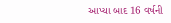આપ્યા બાદ 16 વર્ષની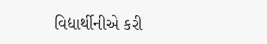વિદ્યાર્થીનીએ કરી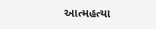આત્મહત્યા